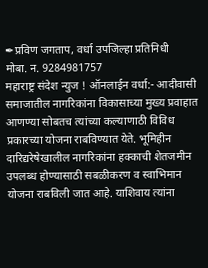✒प्रविण जगताप, वर्धा उपजिल्हा प्रतिनिधी
मोबा. न. 9284981757
महाराष्ट्र संदेश न्युज ! ऑनलाईन वर्धा:- आदीवासी समाजातील नागरिकांना विकासाच्या मुख्य प्रवाहात आणण्या सोबतच त्यांच्या कल्याणाठी विविध प्रकारच्या योजना राबविण्यात येते. भूमिहीन दारिद्यरेषेखालील नागरिकांना हक्काची शेतजमीन उपलब्ध होण्यासाठी सबळीकरण व स्वाभिमान योजना राबविली जात आहे. याशिवाय त्यांना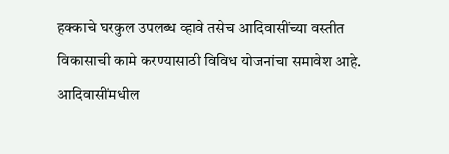हक्काचे घरकुल उपलब्ध व्हावे तसेच आदिवासींच्या वस्तीत विकासाची कामे करण्यासाठी विविध योजनांचा समावेश आहे.
आदिवासींमधील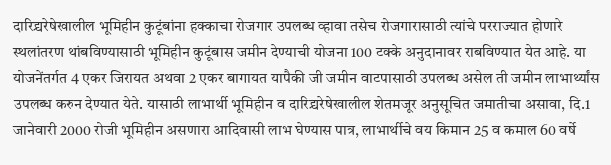दारिद्र्यरेषेखालील भूमिहीन कुटूंबांना हक्काचा रोजगार उपलब्ध व्हावा तसेच रोजगारासाठी त्यांचे परराज्यात होणारे स्थलांतरण थांबविण्यासाठी भूमिहीन कुटूंबास जमीन देण्याची योजना 100 टक्के अनुदानावर राबविण्यात येत आहे. या योजनेंतर्गत 4 एकर जिरायत अथवा 2 एकर बागायत यापैकी जी जमीन वाटपासाठी उपलब्ध असेल ती जमीन लाभार्थ्यांस उपलब्ध करुन देण्यात येते. यासाठी लाभार्थी भूमिहीन व दारिद्र्यरेषेखालील शेतमजूर अनुसूचित जमातीचा असावा, दि.1 जानेवारी 2000 रोजी भूमिहीन असणारा आदिवासी लाभ घेण्यास पात्र, लाभार्थीचे वय किमान 25 व कमाल 60 वर्षे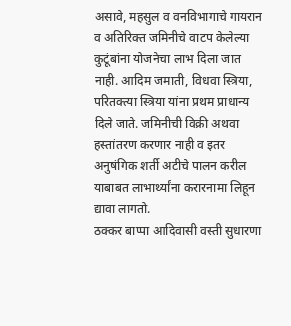असावे, महसुल व वनविभागाचे गायरान व अतिरिक्त जमिनीचे वाटप केलेल्या कुटूंबांना योजनेचा लाभ दिला जात नाही. आदिम जमाती, विधवा स्त्रिया, परितक्त्या स्त्रिया यांना प्रथम प्राधान्य दिले जाते. जमिनीची विक्री अथवा हस्तांतरण करणार नाही व इतर अनुषंगिक शर्ती अटीचे पालन करील याबाबत लाभार्थ्यांना करारनामा लिहून द्यावा लागतो.
ठक्कर बाप्पा आदिवासी वस्ती सुधारणा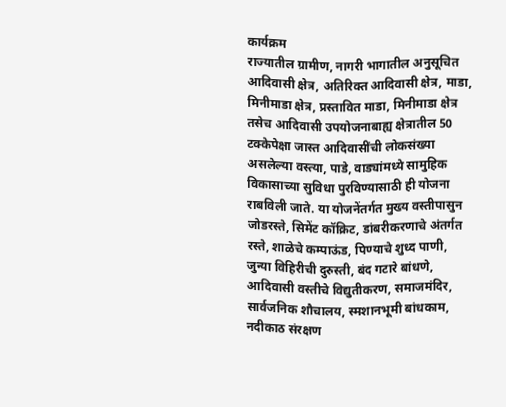कार्यक्रम
राज्यातील ग्रामीण, नागरी भागातील अनुसूचित आदिवासी क्षेत्र, अतिरिक्त आदिवासी क्षेत्र, माडा, मिनीमाडा क्षेत्र, प्रस्तावित माडा, मिनीमाडा क्षेत्र तसेच आदिवासी उपयोजनाबाह्य क्षेत्रातील 50 टक्केपेक्षा जास्त आदिवासींची लोकसंख्या असलेल्या वस्त्या, पाडे, वाड्यांमध्ये सामुहिक विकासाच्या सुविधा पुरविण्यासाठी ही योजना राबविली जाते. या योजनेंतर्गत मुख्य वस्तीपासुन जोडरस्ते, सिमेंट कॉक्रिट, डांबरीकरणाचे अंतर्गत रस्ते, शाळेचे कम्पाऊंड, पिण्याचे शुध्द पाणी, जुन्या विहिरीची दुरुस्ती, बंद गटारे बांधणे, आदिवासी वस्तीचे विद्युतीकरण, समाजमंदिर, सार्वजनिक शौचालय, स्मशानभूमी बांधकाम, नदीकाठ संरक्षण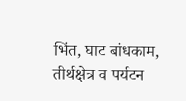भिंत, घाट बांधकाम, तीर्थक्षेत्र व पर्यटन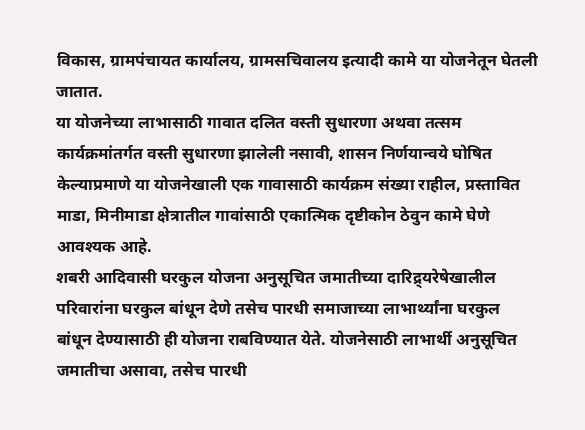विकास, ग्रामपंचायत कार्यालय, ग्रामसचिवालय इत्यादी कामे या योजनेतून घेतली जातात.
या योजनेच्या लाभासाठी गावात दलित वस्ती सुधारणा अथवा तत्सम कार्यक्रमांतर्गत वस्ती सुधारणा झालेली नसावी, शासन निर्णयान्वये घोषित केल्याप्रमाणे या योजनेखाली एक गावासाठी कार्यक्रम संख्या राहील, प्रस्तावित माडा, मिनीमाडा क्षेत्रातील गावांसाठी एकात्मिक दृष्टीकोन ठेवुन कामे घेणे आवश्यक आहे.
शबरी आदिवासी घरकुल योजना अनुसूचित जमातीच्या दारिद्र्यरेषेखालील परिवारांना घरकुल बांधून देणे तसेच पारधी समाजाच्या लाभार्थ्यांना घरकुल बांधून देण्यासाठी ही योजना राबविण्यात येते. योजनेसाठी लाभार्थी अनुसूचित जमातीचा असावा, तसेच पारधी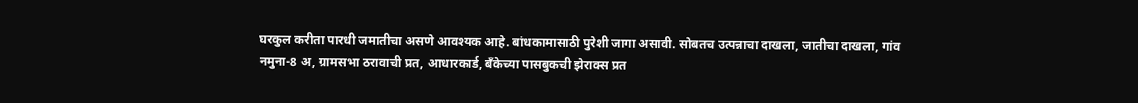घरकुल करीता पारधी जमातीचा असणे आवश्यक आहे. बांधकामासाठी पुरेशी जागा असावी. सोबतच उत्पन्नाचा दाखला, जातीचा दाखला, गांव नमुना-8 अ, ग्रामसभा ठरावाची प्रत, आधारकार्ड, बॅंकेच्या पासबुकची झेराक्स प्रत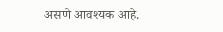असणे आवश्यक आहे.